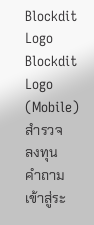Blockdit Logo
Blockdit Logo (Mobile)
สำรวจ
ลงทุน
คำถาม
เข้าสู่ระ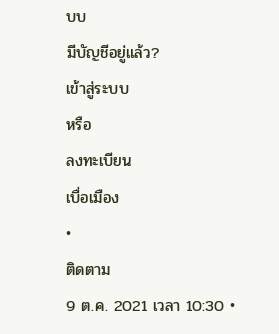บบ
มีบัญชีอยู่แล้ว?
เข้าสู่ระบบ
หรือ
ลงทะเบียน
เบื่อเมือง
•
ติดตาม
9 ต.ค. 2021 เวลา 10:30 •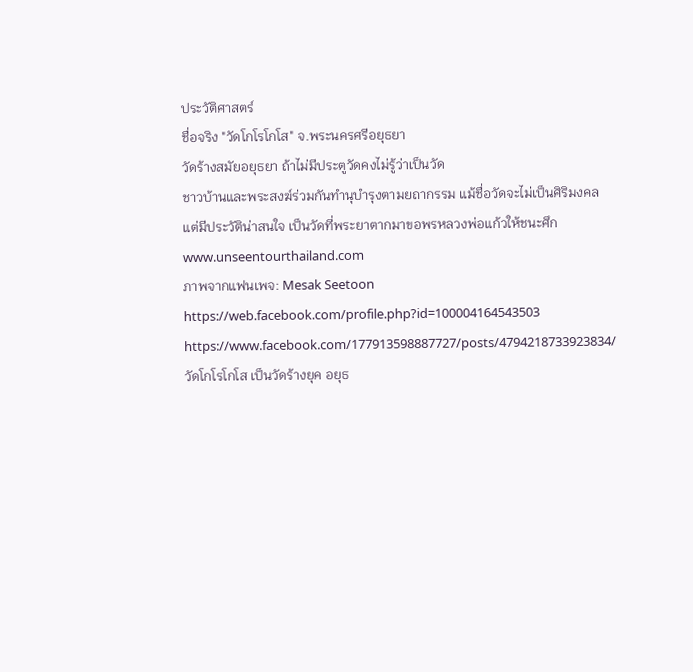ประวัติศาสตร์
ชื่อจริง "วัดโกโรโกโส" จ.พระนครศรีอยุธยา
วัดร้างสมัยอยุธยา ถ้าไม่มีประตูวัดคงไม่รู้ว่าเป็นวัด
ชาวบ้านและพระสงฆ์ร่วมกันทำนุบำรุงตามยถากรรม แม้ชื่อวัดจะไม่เป็นศิริมงคล แต่มีประวัติน่าสนใจ เป็นวัดที่พระยาตากมาขอพรหลวงพ่อแก้วให้ชนะศึก
www.unseentourthailand.com
ภาพจากแฟนเพจ: Mesak Seetoon
https://web.facebook.com/profile.php?id=100004164543503
https://www.facebook.com/177913598887727/posts/4794218733923834/
วัดโกโรโกโส เป็นวัดร้างยุค อยุธ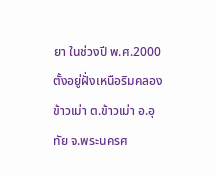ยา ในช่วงปี พ.ศ.2000 ตั้งอยู่ฝั่งเหนือริมคลองข้าวเม่า ต.ข้าวเม่า อ.อุทัย จ.พระนครศ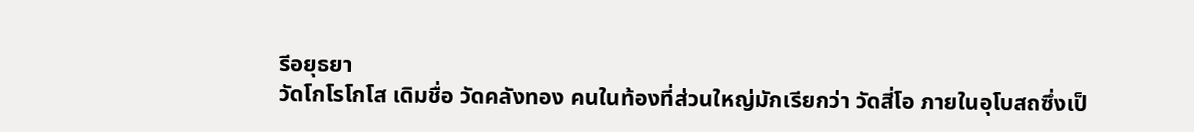รีอยุธยา
วัดโกโรโกโส เดิมชื่อ วัดคลังทอง คนในท้องที่ส่วนใหญ่มักเรียกว่า วัดสี่โอ ภายในอุโบสถซึ่งเป็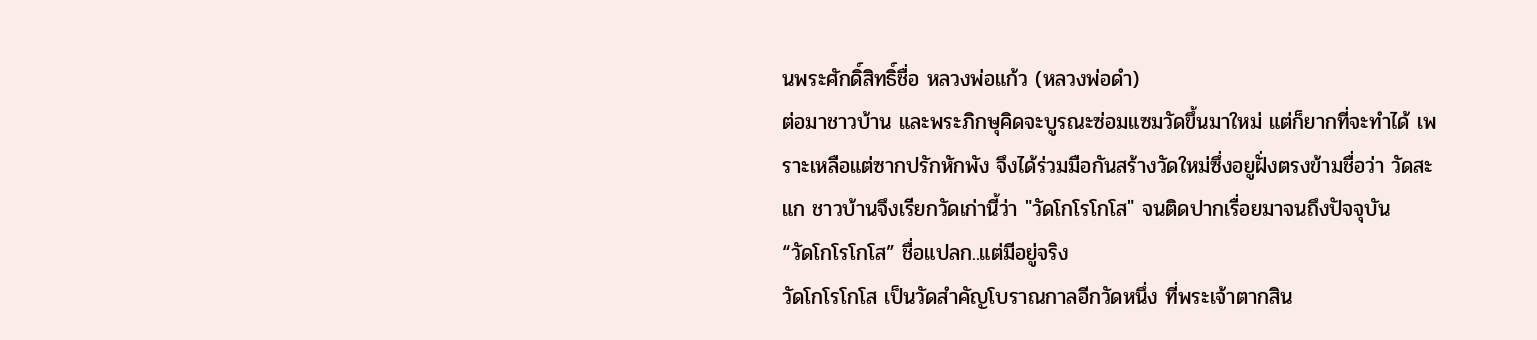นพระศักดิ์สิทธิ์ชื่อ หลวงพ่อแก้ว (หลวงพ่อดำ)
ต่อมาชาวบ้าน และพระภิกษุคิดจะบูรณะซ่อมแซมวัดขึ้นมาใหม่ แต่ก็ยากที่จะทำได้ เพราะเหลือแต่ซากปรักหักพัง จึงได้ร่วมมือกันสร้างวัดใหม่ซึ่งอยูฝั่งตรงข้ามชื่อว่า วัดสะแก ชาวบ้านจึงเรียกวัดเก่านี้ว่า "วัดโกโรโกโส" จนติดปากเรื่อยมาจนถึงปัจจุบัน
“วัดโกโรโกโส” ชื่อแปลก..แต่มีอยู่จริง
วัดโกโรโกโส เป็นวัดสำคัญโบราณกาลอีกวัดหนึ่ง ที่พระเจ้าตากสิน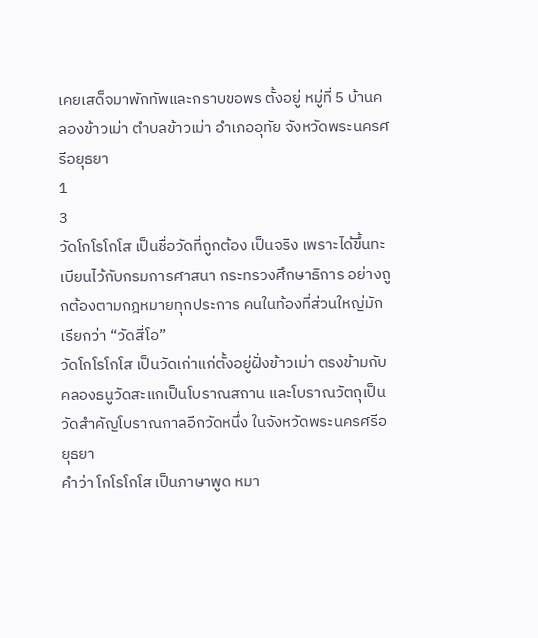เคยเสด็จมาพักทัพและกราบขอพร ตั้งอยู่ หมู่ที่ 5 บ้านคลองข้าวเม่า ตำบลข้าวเม่า อำเภออุทัย จังหวัดพระนครศรีอยุธยา
1
3
วัดโกโรโกโส เป็นชื่อวัดที่ถูกต้อง เป็นจริง เพราะได้ขึ้นทะเบียนไว้กับกรมการศาสนา กระทรวงศึกษาธิการ อย่างถูกต้องตามกฎหมายทุกประการ คนในท้องที่ส่วนใหญ่มักเรียกว่า “วัดสี่โอ”
วัดโกโรโกโส เป็นวัดเก่าแก่ตั้งอยู่ฝั่งข้าวเม่า ตรงข้ามกับคลองธนูวัดสะแกเป็นโบราณสถาน และโบราณวัตถุเป็นวัดสำคัญโบราณกาลอีกวัดหนึ่ง ในจังหวัดพระนครศรีอยุธยา
คำว่า โกโรโกโส เป็นภาษาพูด หมา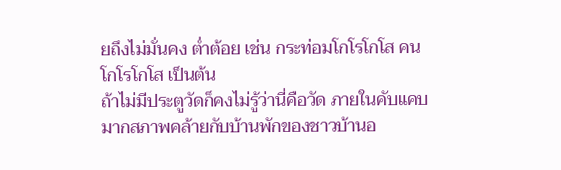ยถึงไม่มั่นคง ต่ำต้อย เช่น กระท่อมโกโรโกโส คนโกโรโกโส เป็นต้น
ถ้าไม่มีประตูวัดก็คงไม่รู้ว่านี่คือวัด ภายในคับแคบมากสภาพคล้ายกับบ้านพักของชาวบ้านอ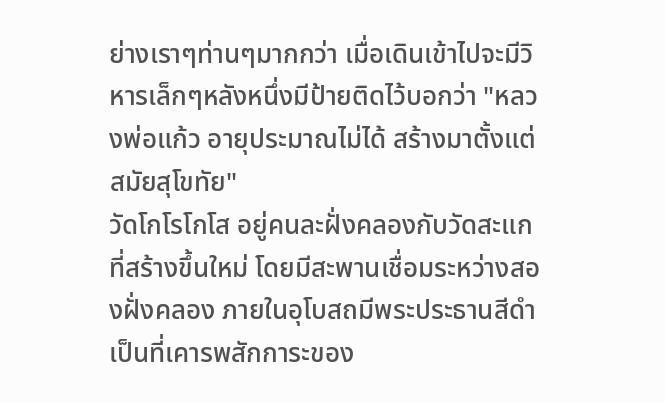ย่างเราๆท่านๆมากกว่า เมื่อเดินเข้าไปจะมีวิหารเล็กๆหลังหนึ่งมีป้ายติดไว้บอกว่า "หลวงพ่อแก้ว อายุประมาณไม่ได้ สร้างมาตั้งแต่สมัยสุโขทัย"
วัดโกโรโกโส อยู่คนละฝั่งคลองกับวัดสะแกที่สร้างขึ้นใหม่ โดยมีสะพานเชื่อมระหว่างสองฝั่งคลอง ภายในอุโบสถมีพระประธานสีดำเป็นที่เคารพสักการะของ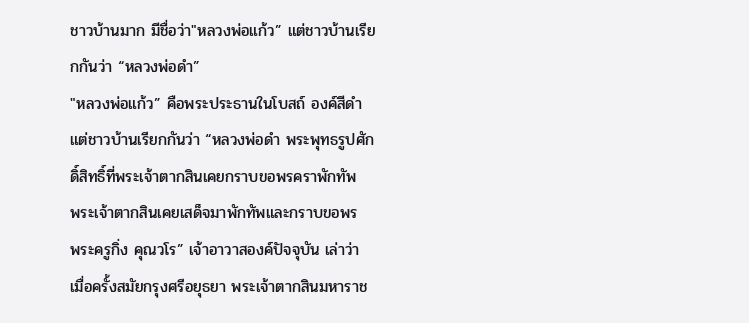ชาวบ้านมาก มีชื่อว่า"หลวงพ่อแก้ว” แต่ชาวบ้านเรียกกันว่า “หลวงพ่อดำ”
"หลวงพ่อแก้ว” คือพระประธานในโบสถ์ องค์สีดำ แต่ชาวบ้านเรียกกันว่า “หลวงพ่อดำ พระพุทธรูปศักดิ์สิทธิ์ที่พระเจ้าตากสินเคยกราบขอพรคราพักทัพ
พระเจ้าตากสินเคยเสด็จมาพักทัพและกราบขอพร
พระครูกิ่ง คุณวโร” เจ้าอาวาสองค์ปัจจุบัน เล่าว่า
เมื่อครั้งสมัยกรุงศรีอยุธยา พระเจ้าตากสินมหาราช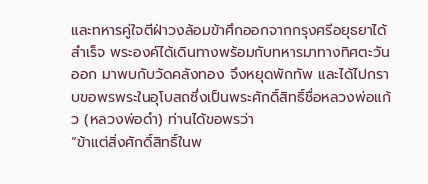และทหารคู่ใจตีฝ่าวงล้อมข้าศึกออกจากกรุงศรีอยุธยาได้สำเร็จ พระองค์ได้เดินทางพร้อมกับทหารมาทางทิศตะวันออก มาพบกับวัดคลังทอง จึงหยุดพักทัพ และได้ไปกราบขอพรพระในอุโบสถซึ่งเป็นพระศักดิ์สิทธิ์ชื่อหลวงพ่อแก้ว (หลวงพ่อดำ) ท่านได้ขอพรว่า
“ข้าแต่สิ่งศักดิ์สิทธิ์ในพ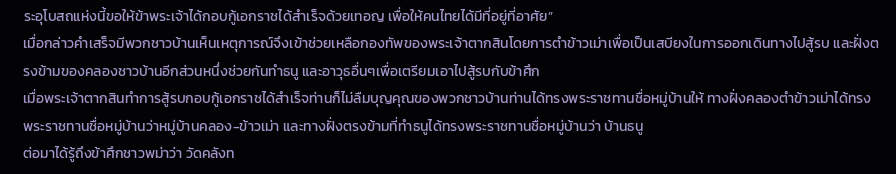ระอุโบสถแห่งนี้ขอให้ข้าพระเจ้าได้กอบกู้เอกราชได้สำเร็จด้วยเทอญ เพื่อให้คนไทยได้มีที่อยู่ที่อาศัย”
เมื่อกล่าวคำเสร็จมีพวกชาวบ้านเห็นเหตุการณ์จึงเข้าช่วยเหลือกองทัพของพระเจ้าตากสินโดยการตำข้าวเม่าเพื่อเป็นเสบียงในการออกเดินทางไปสู้รบ และฝั่งตรงข้ามของคลองชาวบ้านอีกส่วนหนึ่งช่วยกันทำธนู และอาวุธอื่นๆเพื่อเตรียมเอาไปสู้รบกับข้าศึก
เมื่อพระเจ้าตากสินทำการสู้รบกอบกู้เอกราชได้สำเร็จท่านก็ไม่ลืมบุญคุณของพวกชาวบ้านท่านได้ทรงพระราชทานชื่อหมู่บ้านให้ ทางฝั่งคลองตำข้าวเม่าได้ทรงพระราชทานชื่อหมู่บ้านว่าหมู่บ้านคลอง-ข้าวเม่า และทางฝั่งตรงข้ามที่ทำธนูได้ทรงพระราชทานชื่อหมู่บ้านว่า บ้านธนู
ต่อมาได้รู้ถึงข้าศึกชาวพม่าว่า วัดคลังท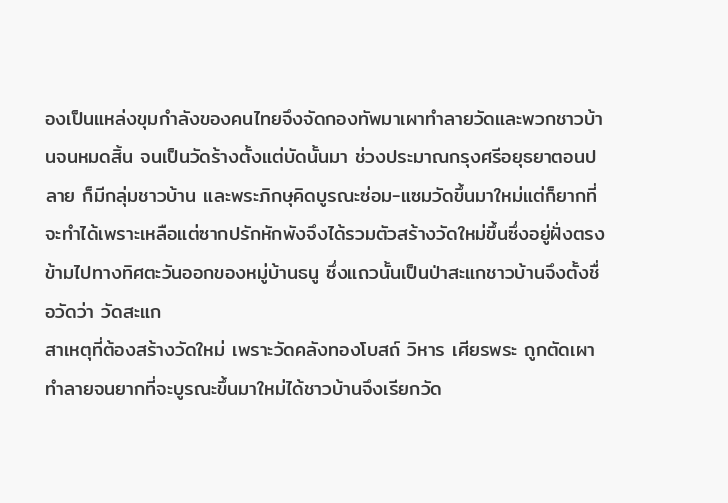องเป็นแหล่งขุมกำลังของคนไทยจึงจัดกองทัพมาเผาทำลายวัดและพวกชาวบ้านจนหมดสิ้น จนเป็นวัดร้างตั้งแต่บัดนั้นมา ช่วงประมาณกรุงศรีอยุธยาตอนปลาย ก็มีกลุ่มชาวบ้าน และพระภิกษุคิดบูรณะซ่อม-แซมวัดขึ้นมาใหม่แต่ก็ยากที่จะทำได้เพราะเหลือแต่ซากปรักหักพังจึงได้รวมตัวสร้างวัดใหม่ขึ้นซึ่งอยู่ฝั่งตรงข้ามไปทางทิศตะวันออกของหมู่บ้านธนู ซึ่งแถวนั้นเป็นป่าสะแกชาวบ้านจึงตั้งชื่อวัดว่า วัดสะแก
สาเหตุที่ต้องสร้างวัดใหม่ เพราะวัดคลังทองโบสถ์ วิหาร เศียรพระ ถูกตัดเผาทำลายจนยากที่จะบูรณะขึ้นมาใหม่ได้ชาวบ้านจึงเรียกวัด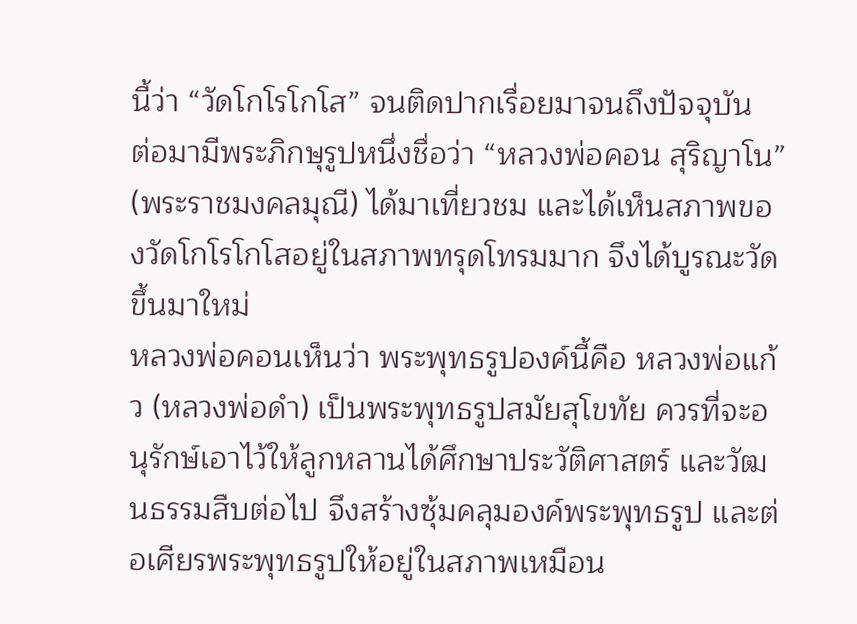นี้ว่า “วัดโกโรโกโส” จนติดปากเรื่อยมาจนถึงปัจจุบัน
ต่อมามีพระภิกษุรูปหนึ่งชื่อว่า “หลวงพ่อคอน สุริญาโน” (พระราชมงคลมุณี) ได้มาเที่ยวชม และได้เห็นสภาพของวัดโกโรโกโสอยู่ในสภาพทรุดโทรมมาก จึงได้บูรณะวัดขึ้นมาใหม่
หลวงพ่อคอนเห็นว่า พระพุทธรูปองค์นี้คือ หลวงพ่อแก้ว (หลวงพ่อดำ) เป็นพระพุทธรูปสมัยสุโขทัย ควรที่จะอนุรักษ์เอาไว้ให้ลูกหลานได้ศึกษาประวัติศาสตร์ และวัฒนธรรมสืบต่อไป จึงสร้างซุ้มคลุมองค์พระพุทธรูป และต่อเศียรพระพุทธรูปให้อยู่ในสภาพเหมือน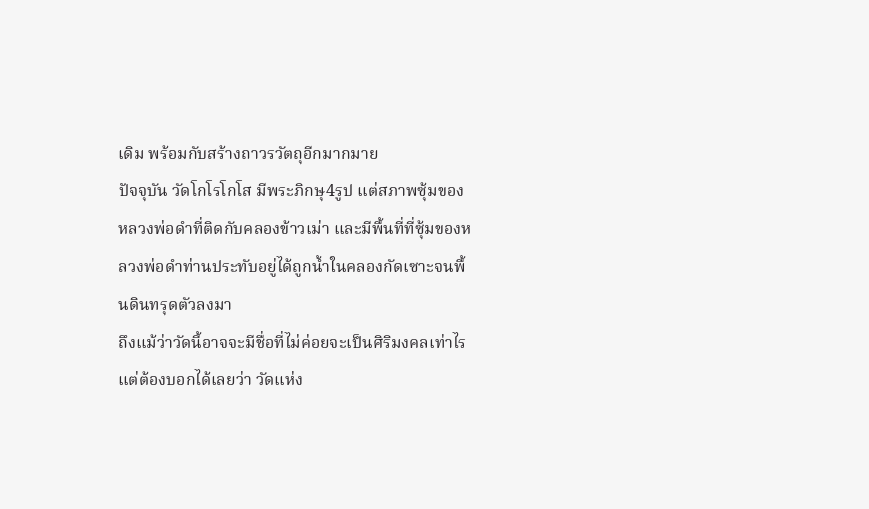เดิม พร้อมกับสร้างถาวรวัตถุอีกมากมาย
ปัจจุบัน วัดโกโรโกโส มีพระภิกษุ4รูป แต่สภาพซุ้มของหลวงพ่อดำที่ติดกับคลองข้าวเม่า และมีพื้นที่ที่ซุ้มของหลวงพ่อดำท่านประทับอยู่ได้ถูกน้ำในคลองกัดเซาะจนพื้นดินทรุดตัวลงมา
ถึงแม้ว่าวัดนี้อาจจะมีชื่อที่ไม่ค่อยจะเป็นศิริมงคลเท่าไรแต่ต้องบอกได้เลยว่า วัดแห่ง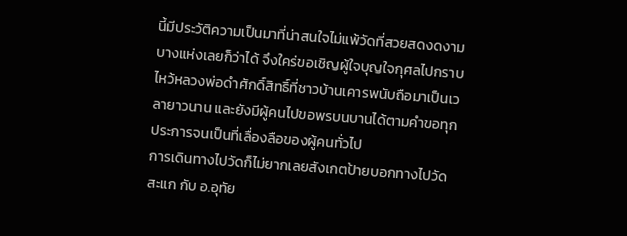นี้มีประวัติความเป็นมาที่น่าสนใจไม่แพ้วัดที่สวยสดงดงามบางแห่งเลยก็ว่าได้ จึงใคร่ขอเชิญผู้ใจบุญใจกุศลไปกราบไหว้หลวงพ่อดำศักดิ์สิทธิ์ที่ชาวบ้านเคารพนับถือมาเป็นเวลายาวนาน และยังมีผู้คนไปขอพรบนบานได้ตามคำขอทุกประการจนเป็นที่เลื่องลือของผู้คนทั่วไป
การเดินทางไปวัดก็ไม่ยากเลยสังเกตป้ายบอกทางไปวัดสะแก กับ อ.อุทัย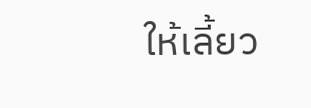ให้เลี้ยว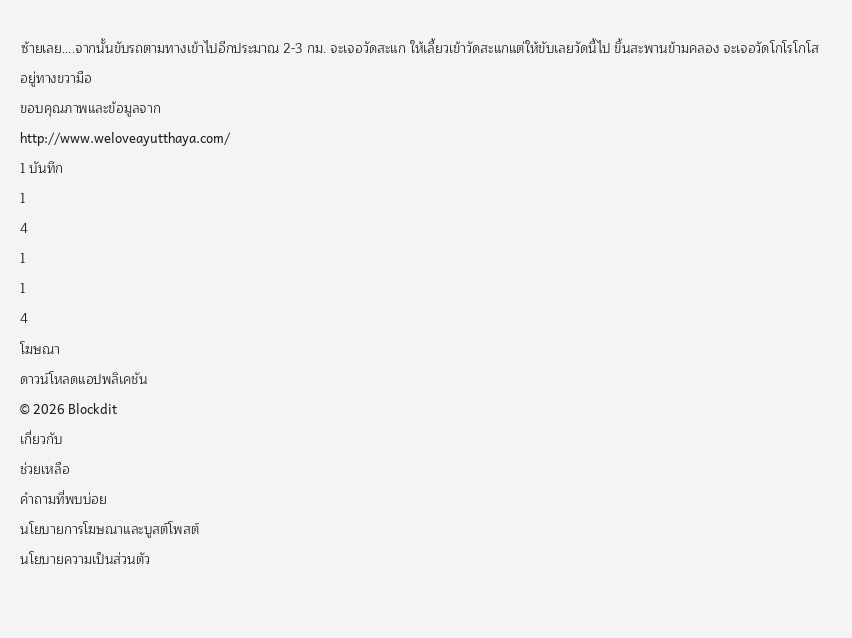ซ้ายเลย....จากนั้นขับรถตามทางเข้าไปอีกประมาณ 2-3 กม. จะเจอวัดสะแก ให้เลี้ยวเข้าวัดสะแกแต่ให้ขับเลยวัดนี้ไป ขึ้นสะพานข้ามคลอง จะเจอวัดโกโรโกโส อยู่ทางขวามือ
ขอบคุณภาพและข้อมูลจาก
http://www.weloveayutthaya.com/
1 บันทึก
1
4
1
1
4
โฆษณา
ดาวน์โหลดแอปพลิเคชัน
© 2026 Blockdit
เกี่ยวกับ
ช่วยเหลือ
คำถามที่พบบ่อย
นโยบายการโฆษณาและบูสต์โพสต์
นโยบายความเป็นส่วนตัว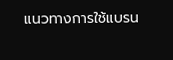แนวทางการใช้แบรน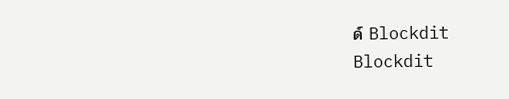ด์ Blockdit
Blockdit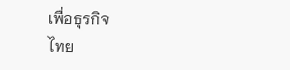เพื่อธุรกิจ
ไทย